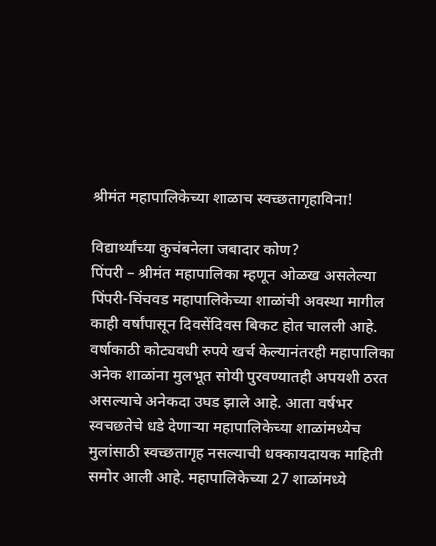श्रीमंत महापालिकेच्या शाळाच स्वच्छतागृहाविना!

विद्यार्थ्यांच्या कुचंबनेला जबादार कोण?
पिंपरी – श्रीमंत महापालिका म्हणून ओळख असलेल्या पिंपरी-चिंचवड महापालिकेच्या शाळांची अवस्था मागील काही वर्षांपासून दिवसेंदिवस बिकट होत चालली आहे. वर्षाकाठी कोट्यवधी रुपये खर्च केल्यानंतरही महापालिका अनेक शाळांना मुलभूत सोयी पुरवण्यातही अपयशी ठरत असल्याचे अनेकदा उघड झाले आहे. आता वर्षभर स्वचछतेचे धडे देणाऱ्या महापालिकेच्या शाळांमध्येच मुलांसाठी स्वच्छतागृह नसल्याची धक्कायदायक माहिती समोर आली आहे. महापालिकेच्या 27 शाळांमध्ये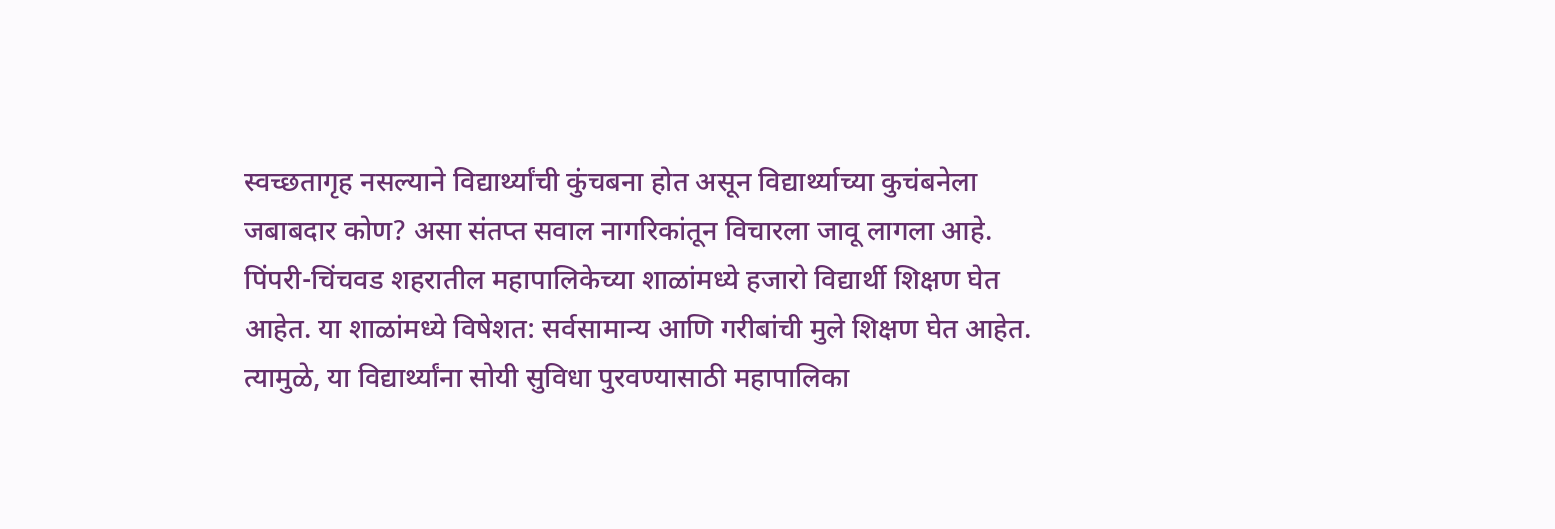स्वच्छतागृह नसल्याने विद्यार्थ्यांची कुंचबना होत असून विद्यार्थ्याच्या कुचंबनेला जबाबदार कोण? असा संतप्त सवाल नागरिकांतून विचारला जावू लागला आहे.
पिंपरी-चिंचवड शहरातील महापालिकेच्या शाळांमध्ये हजारो विद्यार्थी शिक्षण घेत आहेत. या शाळांमध्ये विषेशत: सर्वसामान्य आणि गरीबांची मुले शिक्षण घेत आहेत. त्यामुळे, या विद्यार्थ्यांना सोयी सुविधा पुरवण्यासाठी महापालिका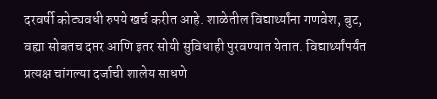दरवर्षी कोट्यवधी रुपये खर्च करीत आहे. शाळेतील विद्यार्थ्यांना गणवेश, बुट, वह्या सोबतच दप्तर आणि इतर सोयी सुविधाही पुरवण्यात येतात. विद्यार्थ्यांपर्यंत प्रत्यक्ष चांगल्या दर्जाची शालेय साधणे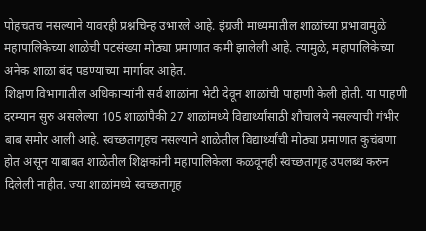पोहचतच नसल्याने यावरही प्रश्नचिन्ह उभारले आहे. इंग्रजी माध्यमातील शाळांच्या प्रभावामुळे महापालिकेच्या शाळेची पटसंख्या मोठ्या प्रमाणात कमी झालेली आहे. त्यामुळे, महापालिकेच्या अनेक शाळा बंद पडण्याच्या मार्गावर आहेत.
शिक्षण विभागातील अधिकाऱ्यांनी सर्व शाळांना भेटी देवून शाळांची पाहाणी केली होती. या पाहणी दरम्यान सुरु असलेल्या 105 शाळांपैकी 27 शाळांमध्ये विद्यार्थ्यांसाठी शौचालये नसल्याची गंभीर बाब समोर आली आहे. स्वच्छतागृहच नसल्याने शाळेतील विद्यार्थ्यांची मोठ्या प्रमाणात कुचंबणा होत असून याबाबत शाळेतील शिक्षकांनी महापालिकेला कळवूनही स्वच्छतागृह उपलब्ध करुन दिलेली नाहीत. ज्या शाळांमध्ये स्वच्छतागृह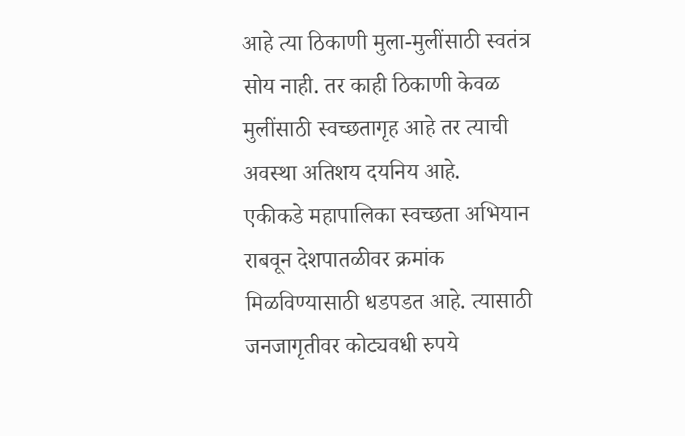आहे त्या ठिकाणी मुला-मुलींसाठी स्वतंत्र सोय नाही. तर काही ठिकाणी केवळ मुलींसाठी स्वच्छतागृह आहे तर त्याची अवस्था अतिशय दयनिय आहे.
एकीकडे महापालिका स्वच्छता अभियान राबवून देशपातळीवर क्रमांक मिळविण्यासाठी धडपडत आहे. त्यासाठी जनजागृतीवर कोट्यवधी रुपये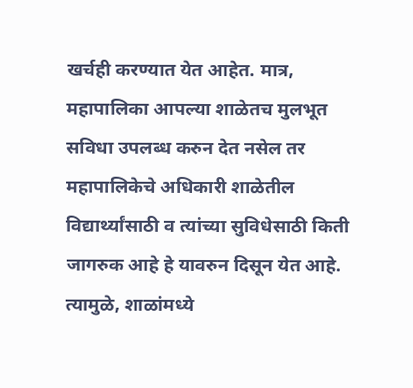खर्चही करण्यात येत आहेत. मात्र, महापालिका आपल्या शाळेतच मुलभूत सविधा उपलब्ध करुन देत नसेल तर महापालिकेचे अधिकारी शाळेतील विद्यार्थ्यांसाठी व त्यांच्या सुविधेसाठी किती जागरुक आहे हे यावरुन दिसून येत आहे. त्यामुळे, शाळांमध्ये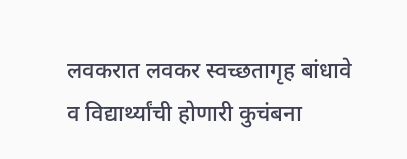लवकरात लवकर स्वच्छतागृह बांधावे व विद्यार्थ्यांची होणारी कुचंबना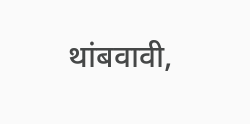थांबवावी,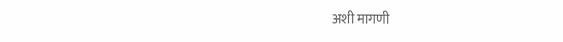अशी मागणी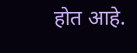होत आहे.